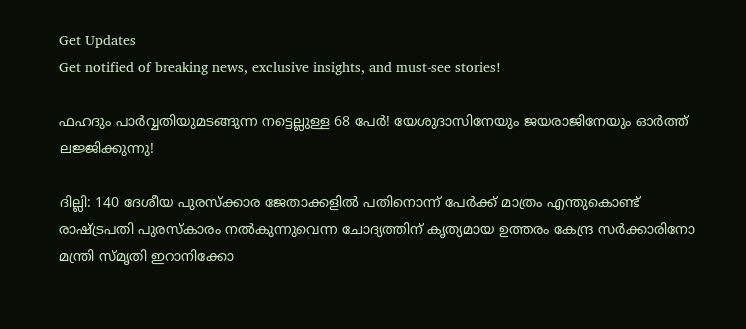Get Updates
Get notified of breaking news, exclusive insights, and must-see stories!

ഫഹദും പാർവ്വതിയുമടങ്ങുന്ന നട്ടെല്ലുള്ള 68 പേർ! യേശുദാസിനേയും ജയരാജിനേയും ഓർത്ത് ലജ്ജിക്കുന്നു!

ദില്ലി: 140 ദേശീയ പുരസ്ക്കാര ജേതാക്കളിൽ പതിനൊന്ന് പേർക്ക് മാത്രം എന്തുകൊണ്ട് രാഷ്ട്രപതി പുരസ്കാരം നൽകുന്നുവെന്ന ചോദ്യത്തിന് കൃത്യമായ ഉത്തരം കേന്ദ്ര സർക്കാരിനോ മന്ത്രി സ്മൃതി ഇറാനിക്കോ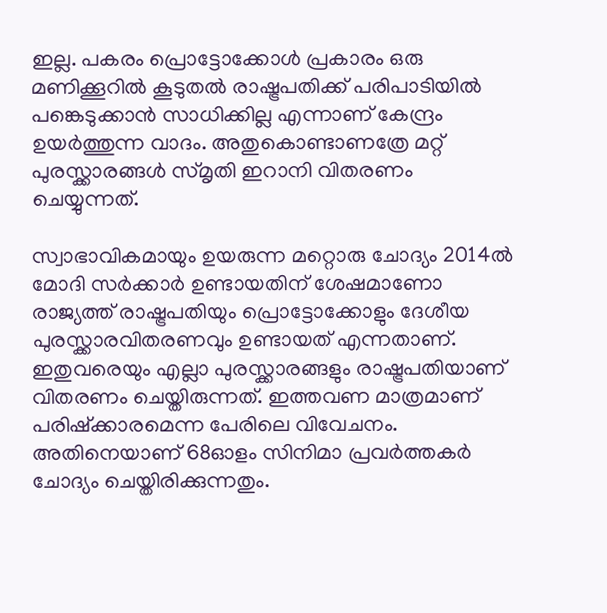ഇല്ല. പകരം പ്രൊട്ടോക്കോൾ പ്രകാരം ഒരു മണിക്കൂറിൽ കൂടുതൽ രാഷ്ട്രപതിക്ക് പരിപാടിയിൽ പങ്കെടുക്കാൻ സാധിക്കില്ല എന്നാണ് കേന്ദ്രം ഉയർത്തുന്ന വാദം. അതുകൊണ്ടാണത്രേ മറ്റ് പുരസ്ക്കാരങ്ങൾ സ്മൃതി ഇറാനി വിതരണം ചെയ്യുന്നത്.

സ്വാഭാവികമായും ഉയരുന്ന മറ്റൊരു ചോദ്യം 2014ൽ മോദി സർക്കാർ ഉണ്ടായതിന് ശേഷമാണോ രാജ്യത്ത് രാഷ്ട്രപതിയും പ്രൊട്ടോക്കോളും ദേശീയ പുരസ്ക്കാരവിതരണവും ഉണ്ടായത് എന്നതാണ്. ഇതുവരെയും എല്ലാ പുരസ്ക്കാരങ്ങളും രാഷ്ട്രപതിയാണ് വിതരണം ചെയ്തിരുന്നത്. ഇത്തവണ മാത്രമാണ് പരിഷ്ക്കാരമെന്ന പേരിലെ വിവേചനം. അതിനെയാണ് 68ഓളം സിനിമാ പ്രവർത്തകർ ചോദ്യം ചെയ്തിരിക്കുന്നതും.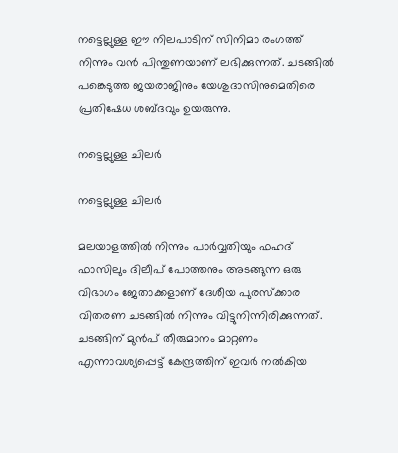നട്ടെല്ലുള്ള ഈ നിലപാടിന് സിനിമാ രംഗത്ത് നിന്നും വൻ പിന്തുണയാണ് ലഭിക്കുന്നത്. ചടങ്ങിൽ പങ്കെടുത്ത ജയരാജിനും യേശുദാസിനുമെതിരെ പ്രതിഷേധ ശബ്ദവും ഉയരുന്നു.

നട്ടെല്ലുള്ള ചിലർ

നട്ടെല്ലുള്ള ചിലർ

മലയാളത്തിൽ നിന്നും പാർവ്വതിയും ഫഹദ് ഫാസിലും ദിലീപ് പോത്തനും അടങ്ങുന്ന ഒരു വിഭാഗം ജേതാക്കളാണ് ദേശീയ പുരസ്ക്കാര വിതരണ ചടങ്ങിൽ നിന്നും വിട്ടുനിന്നിരിക്കുന്നത്. ചടങ്ങിന് മുൻപ് തീരുമാനം മാറ്റണം എന്നാവശ്യപ്പെട്ട് കേന്ദ്രത്തിന് ഇവർ നൽകിയ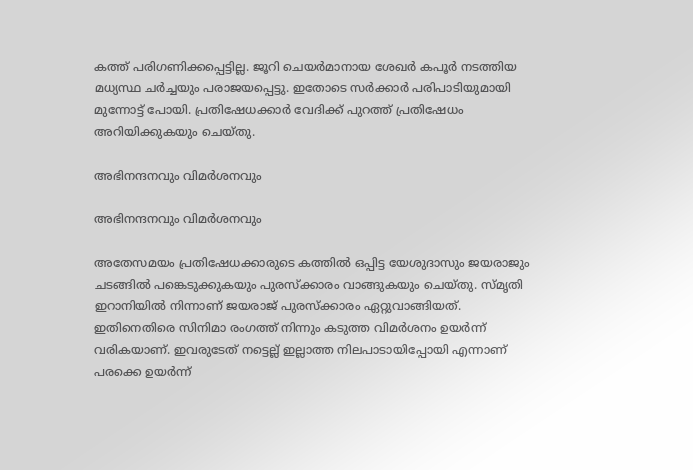കത്ത് പരിഗണിക്കപ്പെട്ടില്ല. ജൂറി ചെയർമാനായ ശേഖർ കപൂർ നടത്തിയ മധ്യസ്ഥ ചർച്ചയും പരാജയപ്പെട്ടു. ഇതോടെ സർക്കാർ പരിപാടിയുമായി മുന്നോട്ട് പോയി. പ്രതിഷേധക്കാർ വേദിക്ക് പുറത്ത് പ്രതിഷേധം അറിയിക്കുകയും ചെയ്തു.

അഭിനന്ദനവും വിമർശനവും

അഭിനന്ദനവും വിമർശനവും

അതേസമയം പ്രതിഷേധക്കാരുടെ കത്തിൽ ഒപ്പിട്ട യേശുദാസും ജയരാജും ചടങ്ങിൽ പങ്കെടുക്കുകയും പുരസ്ക്കാരം വാങ്ങുകയും ചെയ്തു. സ്മൃതി ഇറാനിയിൽ നിന്നാണ് ജയരാജ് പുരസ്ക്കാരം ഏറ്റുവാങ്ങിയത്. ഇതിനെതിരെ സിനിമാ രംഗത്ത് നിന്നും കടുത്ത വിമർശനം ഉയർന്ന് വരികയാണ്. ഇവരുടേത് നട്ടെല്ല് ഇല്ലാത്ത നിലപാടായിപ്പോയി എന്നാണ് പരക്കെ ഉയർന്ന്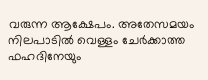വരുന്ന ആക്ഷേപം. അതേസമയം നിലപാടിൽ വെള്ളം ചേർക്കാത്ത ഫഹദിനേയും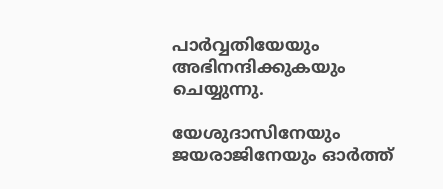പാർവ്വതിയേയും അഭിനന്ദിക്കുകയും ചെയ്യുന്നു.

യേശുദാസിനേയും ജയരാജിനേയും ഓര്‍ത്ത്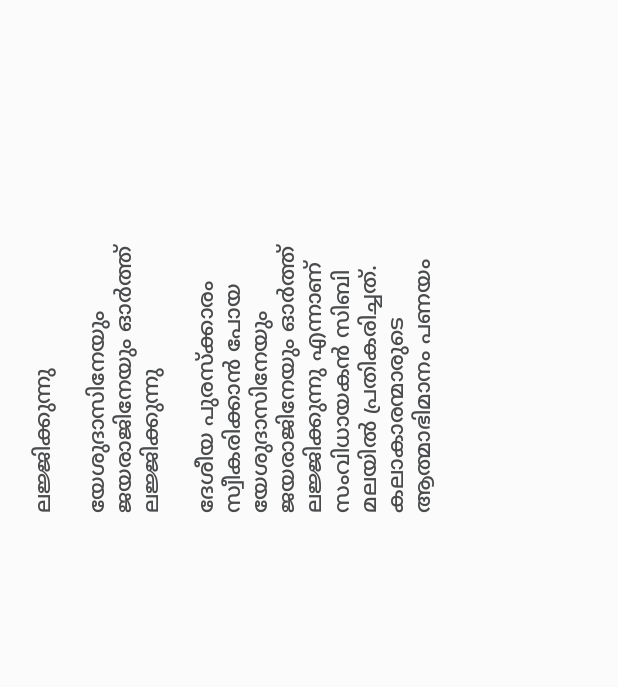ലജ്ജിക്കുന്നു

യേശുദാസിനേയും ജയരാജിനേയും ഓര്‍ത്ത് ലജ്ജിക്കുന്നു

ദേശീയ പുരസ്‌ക്കാരം സ്വീകരിക്കാന്‍ പോയ യേശുദാസിനേയും ജയരാജിനേയും ഓര്‍ത്ത് ലജ്ജിക്കുന്നു എന്നാണ് സംവിധായകന്‍ സിബി മലയില്‍ പ്രതികരിച്ചത്. കലാകാരന്മാരുടെ ആത്മാഭിമാനം പണയം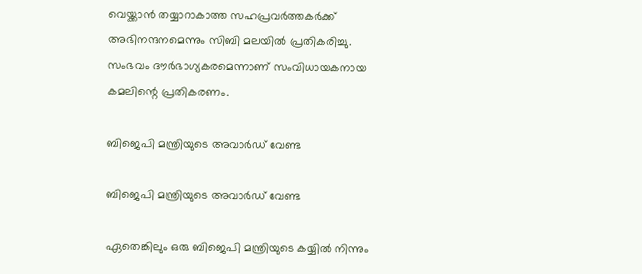വെയ്ക്കാന്‍ തയ്യാറാകാത്ത സഹപ്രവര്‍ത്തകര്‍ക്ക് അഭിനന്ദനമെന്നും സിബി മലയില്‍ പ്രതികരിച്ചു. സംഭവം ദൗര്‍ഭാഗ്യകരമെന്നാണ് സംവിധായകനായ കമലിന്റെ പ്രതികരണം.

ബിജെപി മന്ത്രിയുടെ അവാർഡ് വേണ്ട

ബിജെപി മന്ത്രിയുടെ അവാർഡ് വേണ്ട

ഏതെങ്കിലും ഒരു ബിജെപി മന്ത്രിയുടെ കയ്യിൽ നിന്നും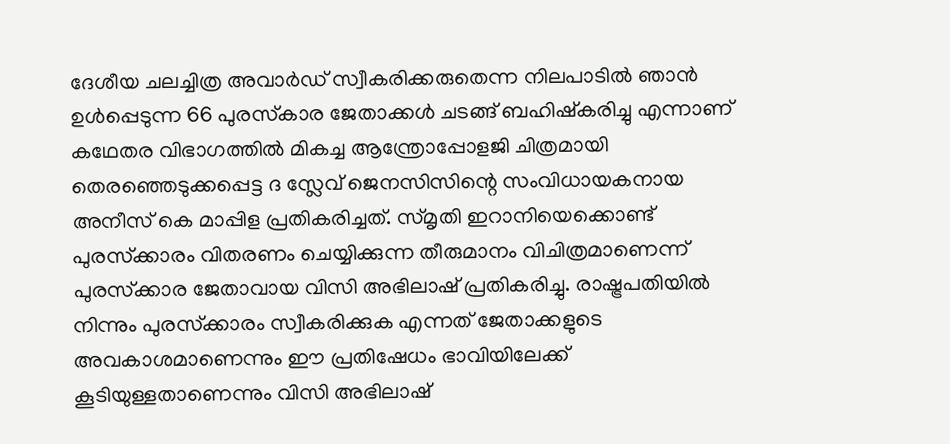ദേശീയ ചലച്ചിത്ര അവാർഡ് സ്വീകരിക്കരുതെന്ന നിലപാടിൽ ഞാൻ ഉൾപ്പെടുന്ന 66 പുരസ്‌കാര ജേതാക്കൾ ചടങ്ങ് ബഹിഷ്കരിച്ചു എന്നാണ് കഥേതര വിഭാഗത്തിൽ മികച്ച ആന്ത്രോപ്പോളജി ചിത്രമായി തെരഞ്ഞെടുക്കപ്പെട്ട ദ സ്ലേവ് ജെനസിസിന്റെ സംവിധായകനായ അനീസ് കെ മാപ്പിള പ്രതികരിച്ചത്. സ്മൃതി ഇറാനിയെക്കൊണ്ട് പുരസ്‌ക്കാരം വിതരണം ചെയ്യിക്കുന്ന തീരുമാനം വിചിത്രമാണെന്ന് പുരസ്‌ക്കാര ജേതാവായ വിസി അഭിലാഷ് പ്രതികരിച്ചു. രാഷ്ട്രപതിയില്‍ നിന്നും പുരസ്‌ക്കാരം സ്വീകരിക്കുക എന്നത് ജേതാക്കളുടെ അവകാശമാണെന്നും ഈ പ്രതിഷേധം ഭാവിയിലേക്ക് കൂടിയുള്ളതാണെന്നും വിസി അഭിലാഷ്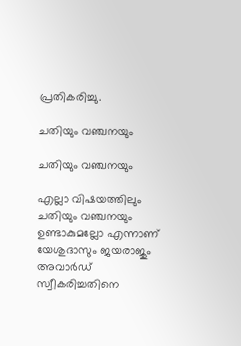പ്രതികരിച്ചു.

ചതിയും വഞ്ചനയും

ചതിയും വഞ്ചനയും

എല്ലാ വിഷയത്തിലും ചതിയും വഞ്ചനയും ഉണ്ടാകുമല്ലോ എന്നാണ് യേശുദാസും ജയരാജും അവാര്‍ഡ് സ്വീകരിച്ചതിനെ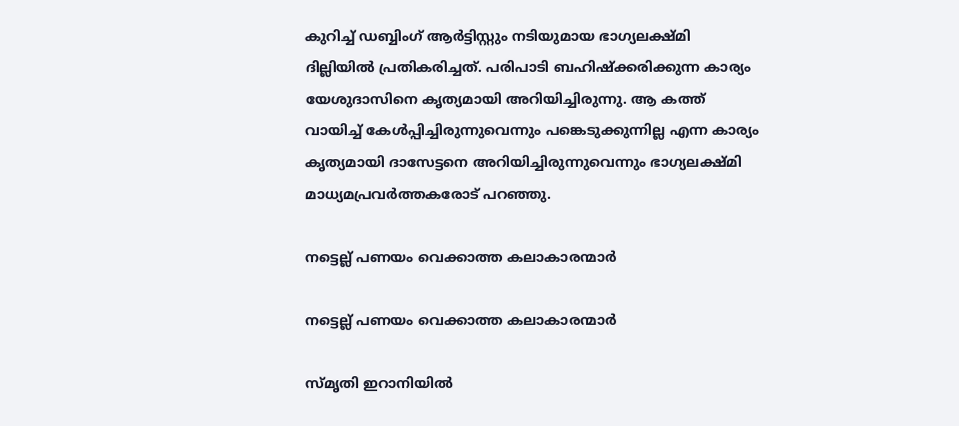കുറിച്ച് ഡബ്ബിംഗ് ആര്‍ട്ടിസ്റ്റും നടിയുമായ ഭാഗ്യലക്ഷ്മി ദില്ലിയില്‍ പ്രതികരിച്ചത്. പരിപാടി ബഹിഷ്‌ക്കരിക്കുന്ന കാര്യം യേശുദാസിനെ കൃത്യമായി അറിയിച്ചിരുന്നു. ആ കത്ത് വായിച്ച് കേള്‍പ്പിച്ചിരുന്നുവെന്നും പങ്കെടുക്കുന്നില്ല എന്ന കാര്യം കൃത്യമായി ദാസേട്ടനെ അറിയിച്ചിരുന്നുവെന്നും ഭാഗ്യലക്ഷ്മി മാധ്യമപ്രവര്‍ത്തകരോട് പറഞ്ഞു.

നട്ടെല്ല് പണയം വെക്കാത്ത കലാകാരന്മാർ

നട്ടെല്ല് പണയം വെക്കാത്ത കലാകാരന്മാർ

സ്‌മൃതി ഇറാനിയിൽ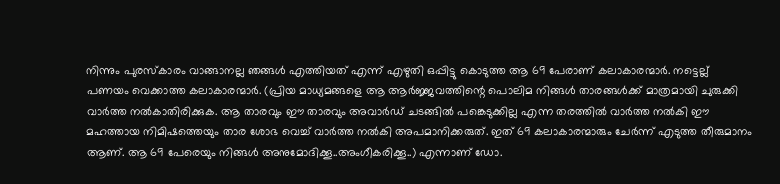നിന്നും പുരസ്കാരം വാങ്ങാനല്ല ഞങ്ങൾ എത്തിയത് എന്ന് എഴുതി ഒപ്പിട്ടു കൊടുത്ത ആ 69 പേരാണ് കലാകാരന്മാർ. നട്ടെല്ല് പണയം വെക്കാത്ത കലാകാരന്മാർ. (പ്രിയ മാധ്യമങ്ങളെ ആ ആർജ്ജവത്തിന്റെ പൊലിമ നിങ്ങൾ താരങ്ങൾക്ക് മാത്രമായി ചുരുക്കി വാർത്ത നൽകാതിരിക്കുക. ആ താരവും ഈ താരവും അവാർഡ് ചടങ്ങിൽ പങ്കെടുക്കില്ല എന്ന തരത്തിൽ വാർത്ത നൽകി ഈ മഹത്തായ നിമിഷത്തെയും താര ശോഭ വെച്ച് വാർത്ത നൽകി അപമാനിക്കരുത്. ഇത് 69 കലാകാരന്മാരും ചേർന്ന് എടുത്ത തീരുമാനം ആണ്. ആ 69 പേരെയും നിങ്ങൾ അനുമോദിക്കൂ..അംഗീകരിക്കൂ..) എന്നാണ് ഡോ.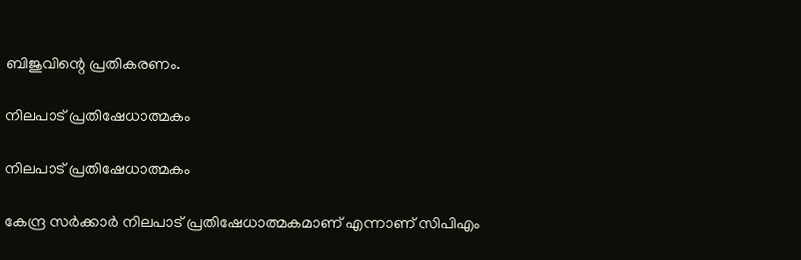ബിജുവിന്റെ പ്രതികരണം.

നിലപാട് പ്രതിഷേധാത്മകം

നിലപാട് പ്രതിഷേധാത്മകം

കേന്ദ്ര സര്‍ക്കാര്‍ നിലപാട് പ്രതിഷേധാത്മകമാണ് എന്നാണ് സിപിഎം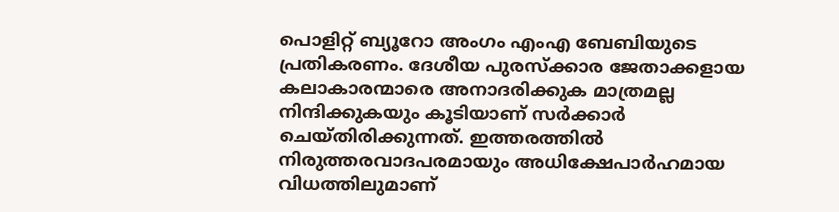പൊളിറ്റ് ബ്യൂറോ അംഗം എംഎ ബേബിയുടെ പ്രതികരണം. ദേശീയ പുരസ്‌ക്കാര ജേതാക്കളായ കലാകാരന്മാരെ അനാദരിക്കുക മാത്രമല്ല നിന്ദിക്കുകയും കൂടിയാണ് സര്‍ക്കാര്‍ ചെയ്തിരിക്കുന്നത്. ഇത്തരത്തില്‍ നിരുത്തരവാദപരമായും അധിക്ഷേപാര്‍ഹമായ വിധത്തിലുമാണ്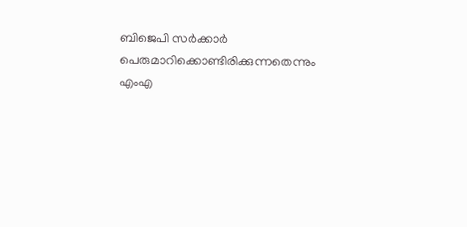ബിജെപി സര്‍ക്കാര്‍ പെരുമാറിക്കൊണ്ടിരിക്കുന്നതെന്നും എംഎ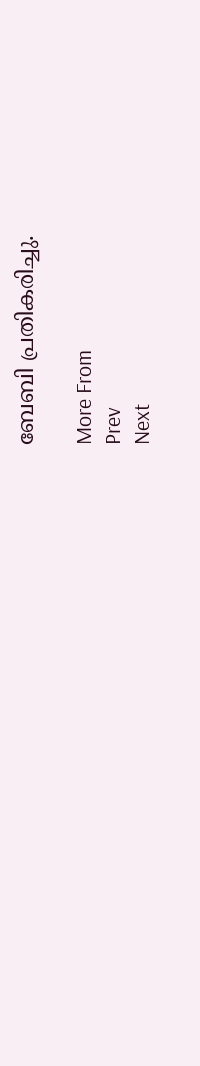ബേബി പ്രതികരിച്ചു.

More From
Prev
Next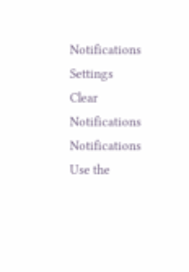Notifications
Settings
Clear Notifications
Notifications
Use the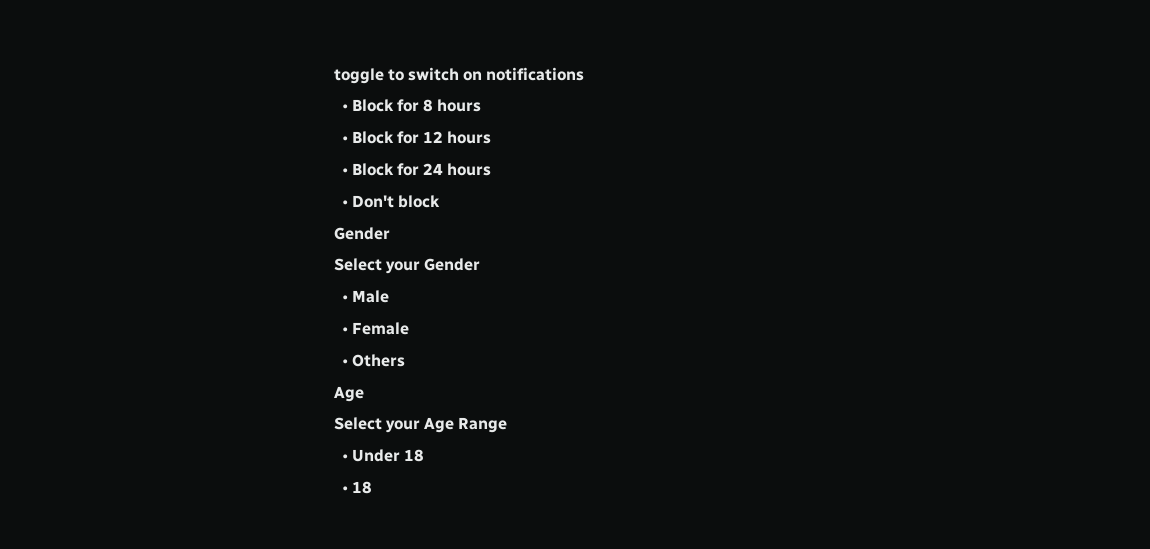toggle to switch on notifications
  • Block for 8 hours
  • Block for 12 hours
  • Block for 24 hours
  • Don't block
Gender
Select your Gender
  • Male
  • Female
  • Others
Age
Select your Age Range
  • Under 18
  • 18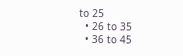to 25
  • 26 to 35
  • 36 to 45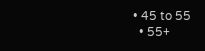• 45 to 55
  • 55+